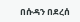በሱዳን በደረሰ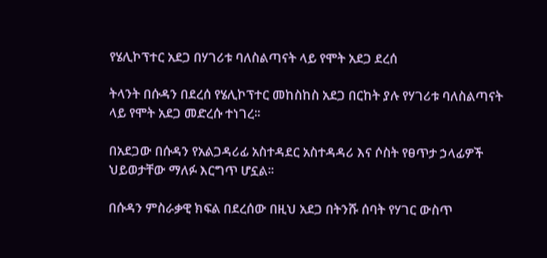የሄሊኮፕተር አደጋ በሃገሪቱ ባለስልጣናት ላይ የሞት አደጋ ደረሰ

ትላንት በሱዳን በደረሰ የሄሊኮፕተር መከስከስ አደጋ በርከት ያሉ የሃገሪቱ ባለስልጣናት ላይ የሞት አደጋ መድረሱ ተነገረ፡፡

በአደጋው በሱዳን የአልጋዳሪፊ አስተዳደር አስተዳዳሪ እና ሶስት የፀጥታ ኃላፊዎች ህይወታቸው ማለፉ እርግጥ ሆኗል፡፡

በሱዳን ምስራቃዊ ክፍል በደረሰው በዚህ አደጋ በትንሹ ሰባት የሃገር ውስጥ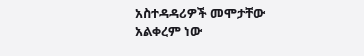አስተዳዳሪዎች መሞታቸው አልቀረም ነው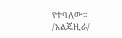የተባለው፡፡/አልጄዚራ/